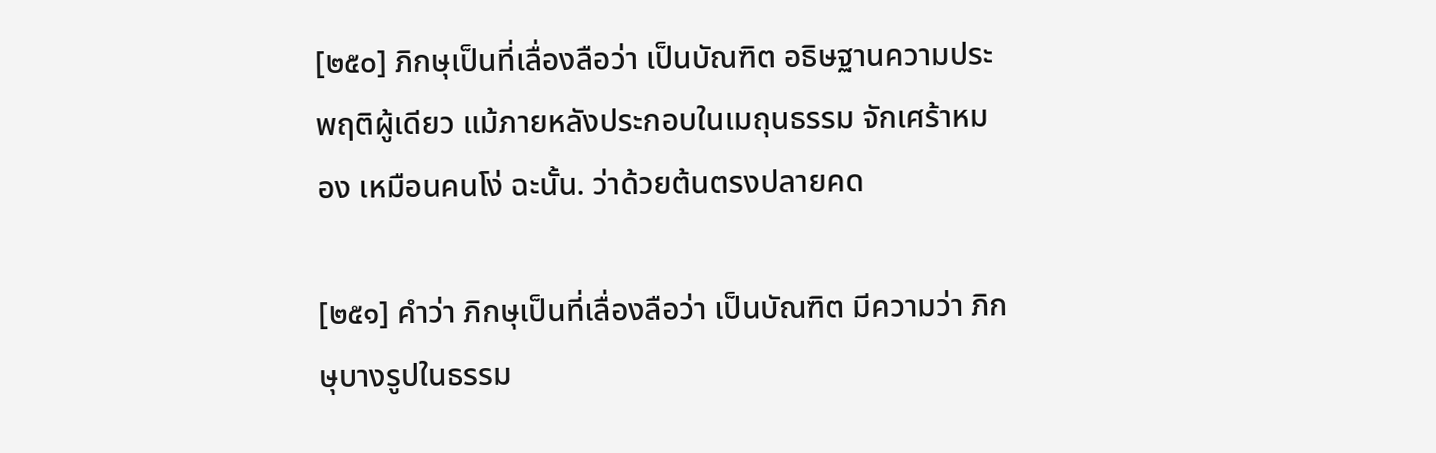[๒๕๐] ภิกษุเป็นที่เลื่องลือว่า เป็นบัณฑิต อธิษฐานความประพฤติผู้เดียว แม้ภายหลังประกอบในเมถุนธรรม จักเศร้าหมอง เหมือนคนโง่ ฉะนั้น. ว่าด้วยต้นตรงปลายคด

[๒๕๑] คำว่า ภิกษุเป็นที่เลื่องลือว่า เป็นบัณฑิต มีความว่า ภิกษุบางรูปในธรรม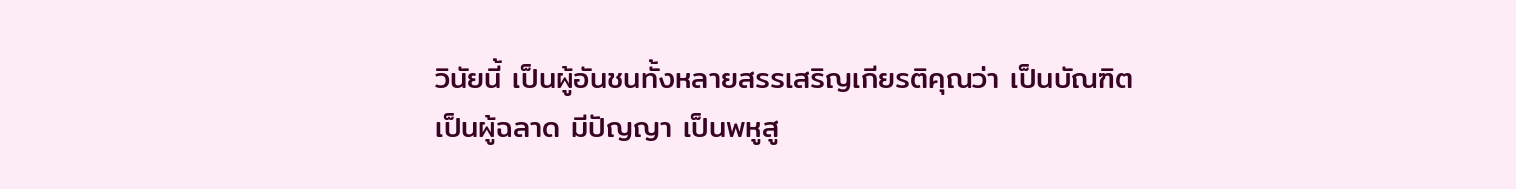วินัยนี้ เป็นผู้อันชนทั้งหลายสรรเสริญเกียรติคุณว่า เป็นบัณฑิต เป็นผู้ฉลาด มีปัญญา เป็นพหูสู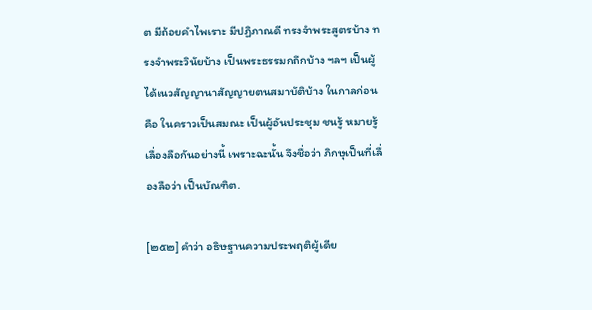ต มีถ้อยคำไพเราะ มีปฏิภาณดี ทรงจำพระสูตรบ้าง ทรงจำพระวินัยบ้าง เป็นพระธรรมกถึกบ้าง ฯลฯ เป็นผู้ได้เนวสัญญานาสัญญายตนสมาบัติบ้าง ในกาลก่อน คือ ในคราวเป็นสมณะ เป็นผู้อันประชุม ชนรู้ หมายรู้ เลื่องลือกันอย่างนี้ เพราะฉะนั้น จึงชื่อว่า ภิกษุเป็นที่เลื่องลือว่า เป็นบัณฑิต.

[๒๕๒] คำว่า อธิษฐานความประพฤติผู้เดีย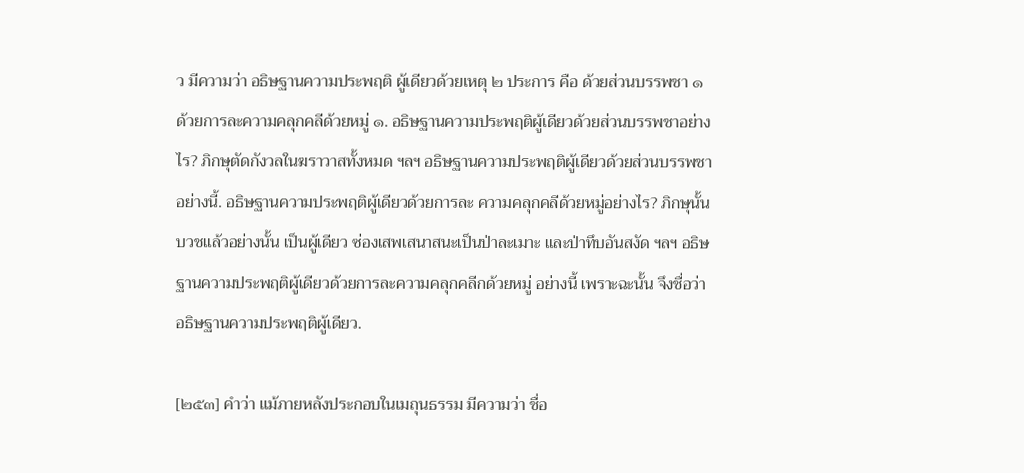ว มีความว่า อธิษฐานความประพฤติ ผู้เดียวด้วยเหตุ ๒ ประการ คือ ด้วยส่วนบรรพชา ๑ ด้วยการละความคลุกคลีด้วยหมู่ ๑. อธิษฐานความประพฤติผู้เดียวด้วยส่วนบรรพชาอย่างไร? ภิกษุตัดกังวลในฆราวาสทั้งหมด ฯลฯ อธิษฐานความประพฤติผู้เดียวด้วยส่วนบรรพชาอย่างนี้. อธิษฐานความประพฤติผู้เดียวด้วยการละ ความคลุกคลีด้วยหมู่อย่างไร? ภิกษุนั้นบวชแล้วอย่างนั้น เป็นผู้เดียว ซ่องเสพเสนาสนะเป็นป่าละเมาะ และป่าทึบอันสงัด ฯลฯ อธิษฐานความประพฤติผู้เดียวด้วยการละความคลุกคลีกด้วยหมู่ อย่างนี้ เพราะฉะนั้น จึงชื่อว่า อธิษฐานความประพฤติผู้เดียว.

[๒๕๓] คำว่า แม้ภายหลังประกอบในเมถุนธรรม มีความว่า ชื่อ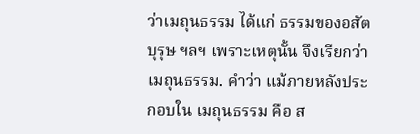ว่าเมถุนธรรม ได้แก่ ธรรมของอสัตบุรุษ ฯลฯ เพราะเหตุนั้น จึงเรียกว่า เมถุนธรรม. คำว่า แม้ภายหลังประกอบใน เมถุนธรรม คือ ส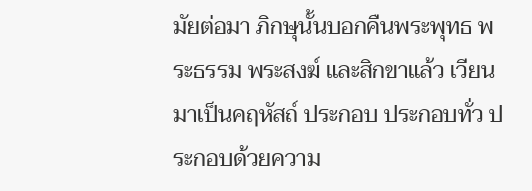มัยต่อมา ภิกษุนั้นบอกคืนพระพุทธ พระธรรม พระสงฆ์ และสิกขาแล้ว เวียนมาเป็นคฤหัสถ์ ประกอบ ประกอบทั่ว ประกอบด้วยความ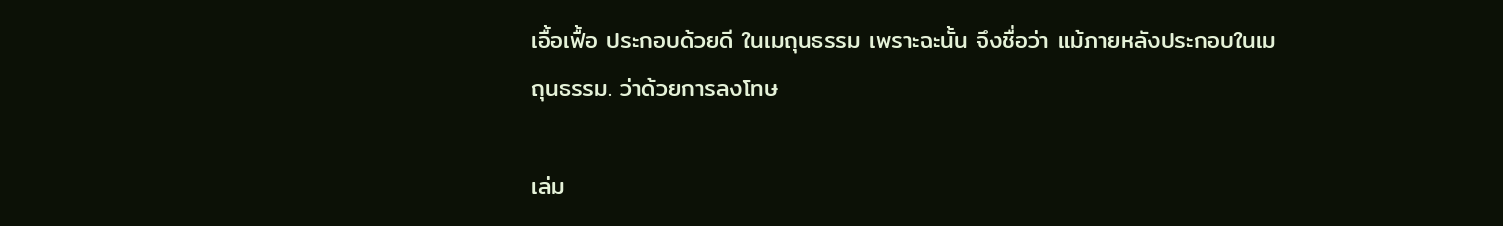เอื้อเฟื้อ ประกอบด้วยดี ในเมถุนธรรม เพราะฉะนั้น จึงชื่อว่า แม้ภายหลังประกอบในเมถุนธรรม. ว่าด้วยการลงโทษ

เล่ม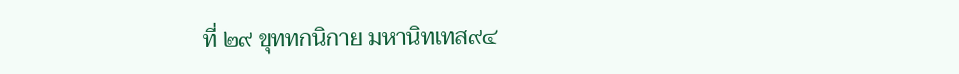ที่ ๒๙ ขุททกนิกาย มหานิทเทส๙๔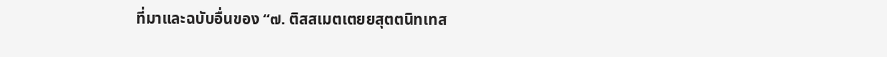ที่มาและฉบับอื่นของ “๗. ติสสเมตเตยยสุตตนิทเทส